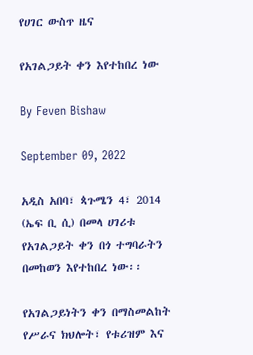የሀገር ውስጥ ዜና

የአገልጋይት ቀን እየተከበረ ነው

By Feven Bishaw

September 09, 2022

አዲስ አበባ፣ ጳጉሜን 4፣ 2014 (ኤፍ ቢ ሲ) በመላ ሀገሪቱ የአገልጋይት ቀን በጎ ተግባራትን በመከወን እየተከበረ ነው፡፡

የአገልጋይነትን ቀን በማስመልከት የሥራና ክህሎት፣ የቱሪዝም እና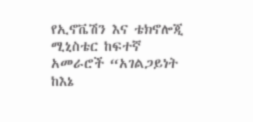የኢኖቬሽን እና ቴክኖሎጂ ሚኒስቴር ከፍተኛ አመራሮች “አገልጋይነት ከእኔ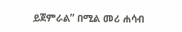ይጀምራል” በሚል መሪ ሐሳብ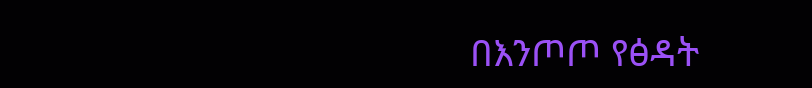በእንጦጦ የፅዳት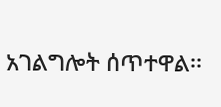አገልግሎት ሰጥተዋል፡፡